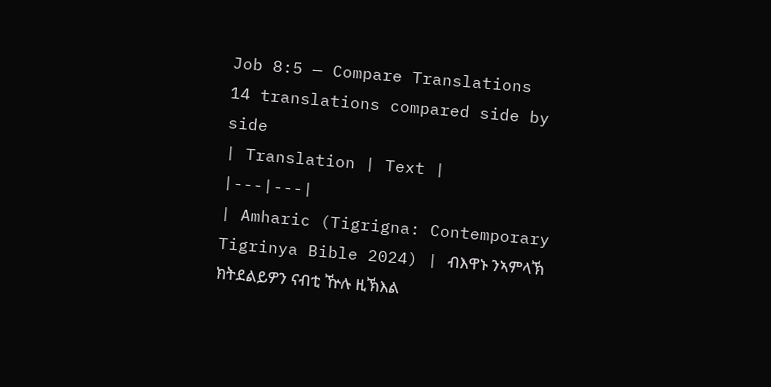Job 8:5 — Compare Translations
14 translations compared side by side
| Translation | Text |
|---|---|
| Amharic (Tigrigna: Contemporary Tigrinya Bible 2024) | ብእዋኑ ንኣምላኽ ክትደልይዎን ናብቲ ዅሉ ዚኽእል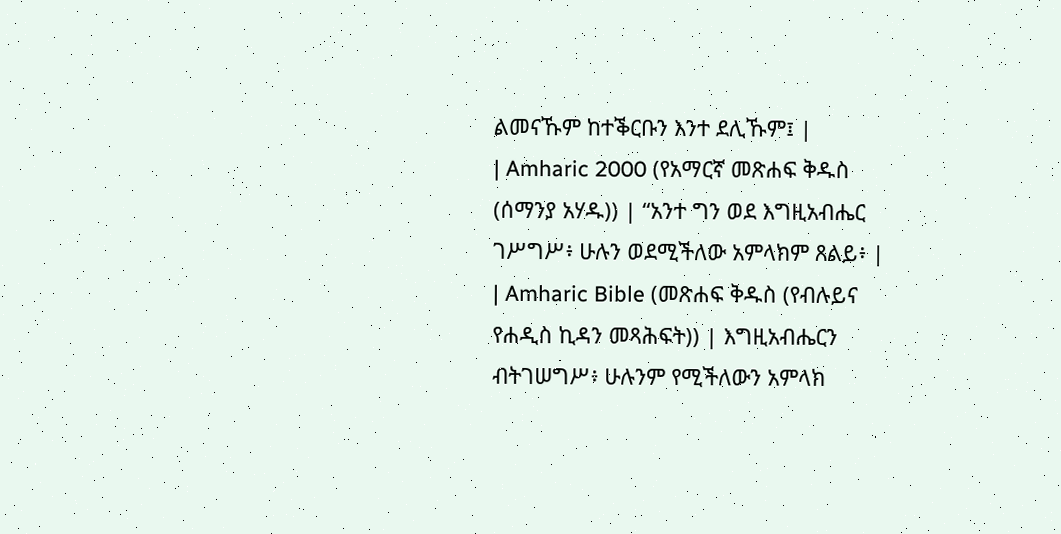ልመናኹም ከተቕርቡን እንተ ደሊኹም፤ |
| Amharic 2000 (የአማርኛ መጽሐፍ ቅዱስ (ሰማንያ አሃዱ)) | “አንተ ግን ወደ እግዚአብሔር ገሥግሥ፥ ሁሉን ወደሚችለው አምላክም ጸልይ፥ |
| Amharic Bible (መጽሐፍ ቅዱስ (የብሉይና የሐዲስ ኪዳን መጻሕፍት)) | እግዚአብሔርን ብትገሠግሥ፥ ሁሉንም የሚችለውን አምላክ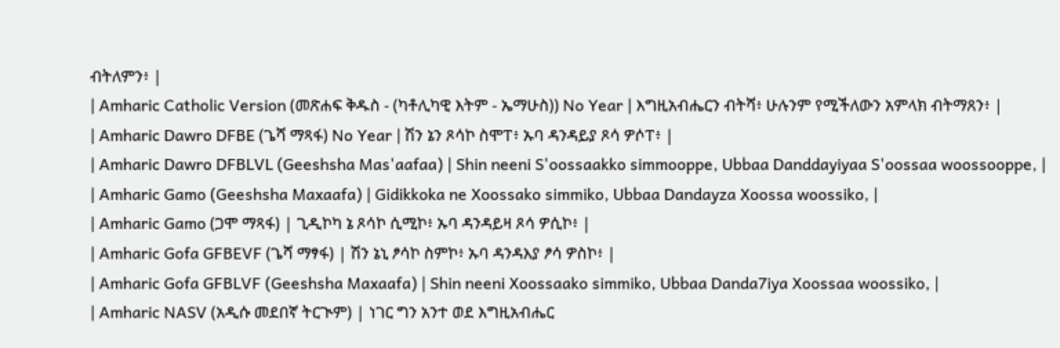ብትለምን፥ |
| Amharic Catholic Version (መጽሐፍ ቅዱስ - (ካቶሊካዊ እትም - ኤማሁስ)) No Year | እግዚአብሔርን ብትሻ፥ ሁሉንም የሚችለውን አምላክ ብትማጸን፥ |
| Amharic Dawro DFBE (ጌሻ ማጻፋ) No Year | ሽን ኔን ጾሳኮ ስሞፐ፥ ኡባ ዳንዳይያ ጾሳ ዎሶፐ፥ |
| Amharic Dawro DFBLVL (Geeshsha Mas'aafaa) | Shin neeni S'oossaakko simmooppe, Ubbaa Danddayiyaa S'oossaa woossooppe, |
| Amharic Gamo (Geeshsha Maxaafa) | Gidikkoka ne Xoossako simmiko, Ubbaa Dandayza Xoossa woossiko, |
| Amharic Gamo (ጋሞ ማጻፋ) | ጊዲኮካ ኔ ጾሳኮ ሲሚኮ፥ ኡባ ዳንዳይዛ ጾሳ ዎሲኮ፥ |
| Amharic Gofa GFBEVF (ጌሻ ማፃፋ) | ሽን ኔኒ ፆሳኮ ስምኮ፥ ኡባ ዳንዳእያ ፆሳ ዎስኮ፥ |
| Amharic Gofa GFBLVF (Geeshsha Maxaafa) | Shin neeni Xoossaako simmiko, Ubbaa Danda7iya Xoossaa woossiko, |
| Amharic NASV (አዲሱ መደበኛ ትርጒም) | ነገር ግን አንተ ወደ እግዚአብሔር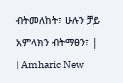ብትመለከት፣ ሁሉን ቻይ አምላክን ብትማፀን፣ |
| Amharic New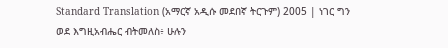Standard Translation (አማርኛ አዲሱ መደበኛ ትርጉም) 2005 | ነገር ግን ወደ እግዚአብሔር ብትመለስ፥ ሁሉን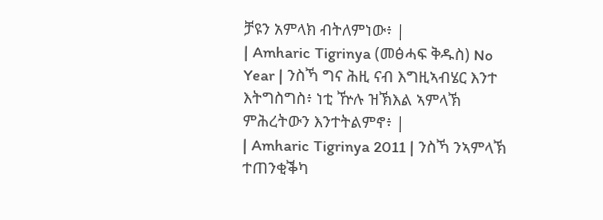ቻዩን አምላክ ብትለምነው፥ |
| Amharic Tigrinya (መፅሓፍ ቅዱስ) No Year | ንስኻ ግና ሕዚ ናብ እግዚኣብሄር እንተ እትግስግስ፥ ነቲ ዅሉ ዝኽእል ኣምላኽ ምሕረትውን እንተትልምኖ፥ |
| Amharic Tigrinya 2011 | ንስኻ ንኣምላኽ ተጠንቂቕካ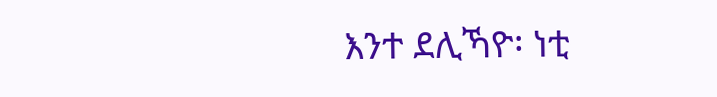እንተ ደሊኻዮ፡ ነቲ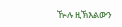ዂሉ ዚኽእልውን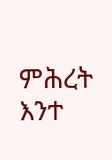ምሕረት እንተ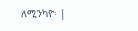ለሚንካዮ፡ |